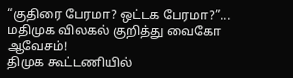“குதிரை பேரமா? ஒட்டக பேரமா?”... மதிமுக விலகல் குறித்து வைகோ ஆவேசம்!
திமுக கூட்டணியில்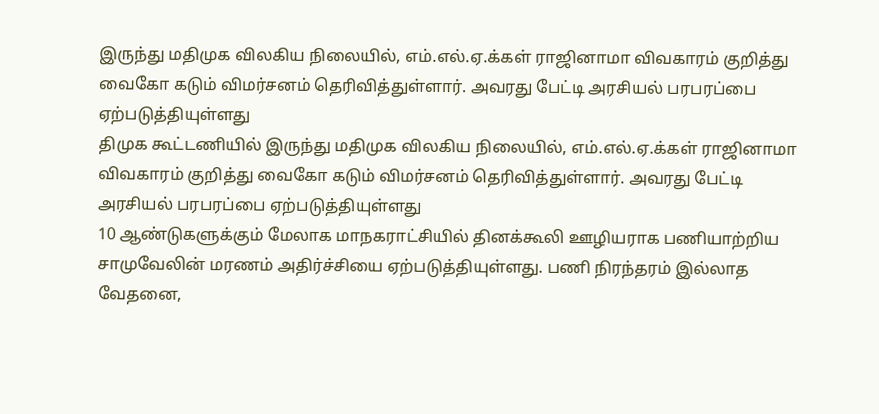இருந்து மதிமுக விலகிய நிலையில், எம்.எல்.ஏ.க்கள் ராஜினாமா விவகாரம் குறித்து வைகோ கடும் விமர்சனம் தெரிவித்துள்ளார். அவரது பேட்டி அரசியல் பரபரப்பை ஏற்படுத்தியுள்ளது
திமுக கூட்டணியில் இருந்து மதிமுக விலகிய நிலையில், எம்.எல்.ஏ.க்கள் ராஜினாமா விவகாரம் குறித்து வைகோ கடும் விமர்சனம் தெரிவித்துள்ளார். அவரது பேட்டி அரசியல் பரபரப்பை ஏற்படுத்தியுள்ளது
10 ஆண்டுகளுக்கும் மேலாக மாநகராட்சியில் தினக்கூலி ஊழியராக பணியாற்றிய சாமுவேலின் மரணம் அதிர்ச்சியை ஏற்படுத்தியுள்ளது. பணி நிரந்தரம் இல்லாத வேதனை,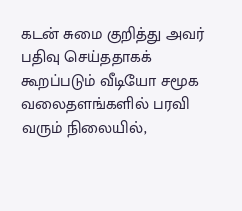கடன் சுமை குறித்து அவர் பதிவு செய்ததாகக் கூறப்படும் வீடியோ சமூக வலைதளங்களில் பரவி வரும் நிலையில்,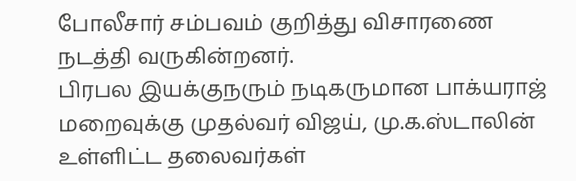போலீசார் சம்பவம் குறித்து விசாரணை நடத்தி வருகின்றனர்.
பிரபல இயக்குநரும் நடிகருமான பாக்யராஜ் மறைவுக்கு முதல்வர் விஜய், மு.க.ஸ்டாலின் உள்ளிட்ட தலைவர்கள்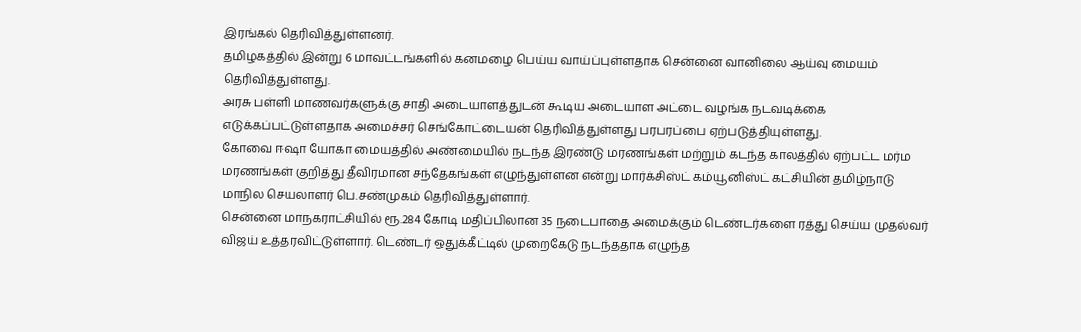இரங்கல் தெரிவித்துள்ளனர்.
தமிழகத்தில் இன்று 6 மாவட்டங்களில் கனமழை பெய்ய வாய்ப்புள்ளதாக சென்னை வானிலை ஆய்வு மையம் தெரிவித்துள்ளது.
அரசு பள்ளி மாணவர்களுக்கு சாதி அடையாளத்துடன் கூடிய அடையாள அட்டை வழங்க நடவடிக்கை எடுக்கப்பட்டுள்ளதாக அமைச்சர் செங்கோட்டையன் தெரிவித்துள்ளது பரபரப்பை ஏற்படுத்தியுள்ளது.
கோவை ஈஷா யோகா மையத்தில் அண்மையில் நடந்த இரண்டு மரணங்கள் மற்றும் கடந்த காலத்தில் ஏற்பட்ட மர்ம மரணங்கள் குறித்து தீவிரமான சந்தேகங்கள் எழுந்துள்ளன என்று மார்க்சிஸ்ட் கம்யூனிஸ்ட் கட்சியின் தமிழ்நாடு மாநில செயலாளர் பெ.சண்முகம் தெரிவித்துள்ளார்.
சென்னை மாநகராட்சியில் ரூ.284 கோடி மதிப்பிலான 35 நடைபாதை அமைக்கும் டெண்டர்களை ரத்து செய்ய முதல்வர் விஜய் உத்தரவிட்டுள்ளார். டெண்டர் ஒதுக்கீட்டில் முறைகேடு நடந்ததாக எழுந்த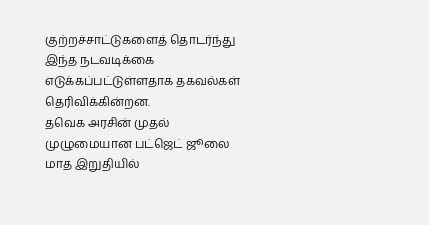குற்றச்சாட்டுகளைத் தொடர்ந்து இந்த நடவடிக்கை எடுக்கப்பட்டுள்ளதாக தகவல்கள் தெரிவிக்கின்றன.
தவெக அரசின் முதல் முழுமையான பட்ஜெட் ஜூலை மாத இறுதியில்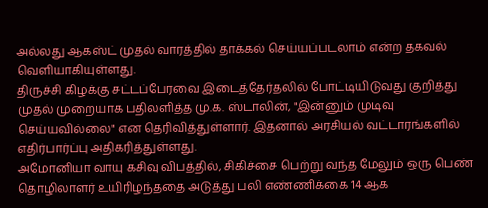அல்லது ஆகஸ்ட் முதல் வாரத்தில் தாக்கல் செய்யப்படலாம் என்ற தகவல் வெளியாகியுள்ளது.
திருச்சி கிழக்கு சட்டப்பேரவை இடைத்தேர்தலில் போட்டியிடுவது குறித்து முதல் முறையாக பதிலளித்த மு.க. ஸ்டாலின், "இன்னும் முடிவு செய்யவில்லை" என தெரிவித்துள்ளார். இதனால் அரசியல் வட்டாரங்களில் எதிர்பார்ப்பு அதிகரித்துள்ளது.
அமோனியா வாயு கசிவு விபத்தில், சிகிச்சை பெற்று வந்த மேலும் ஒரு பெண் தொழிலாளர் உயிரிழந்ததை அடுத்து பலி எண்ணிக்கை 14 ஆக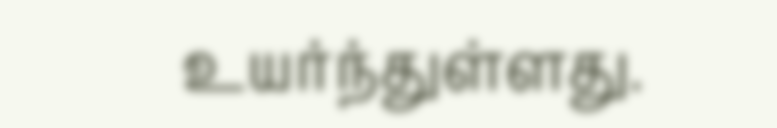உயர்ந்துள்ளது.